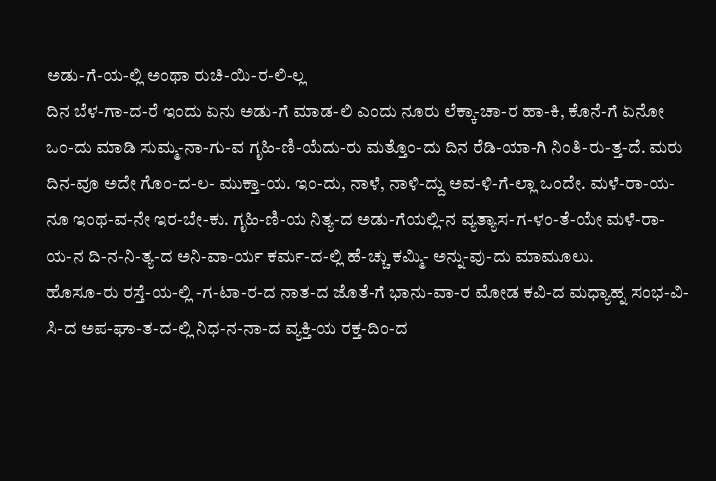ಅಡು-ಗೆ-ಯ-ಲ್ಲಿ ಅಂಥಾ ರುಚಿ-ಯಿ-ರ-ಲಿ-ಲ್ಲ
ದಿನ ಬೆಳ-ಗಾ-ದ-ರೆ ಇಂದು ಏನು ಅಡು-ಗೆ ಮಾಡ-ಲಿ ಎಂದು ನೂರು ಲೆಕ್ಕಾ-ಚಾ-ರ ಹಾ-ಕಿ, ಕೊನೆ-ಗೆ ಏನೋ ಒಂ-ದು ಮಾಡಿ ಸುಮ್ಮ-ನಾ-ಗು-ವ ಗೃಹಿ-ಣಿ-ಯೆದು-ರು ಮತ್ತೊಂ-ದು ದಿನ ರೆಡಿ-ಯಾ-ಗಿ ನಿಂತಿ-ರು-ತ್ತ-ದೆ. ಮರು ದಿನ-ವೂ ಅದೇ ಗೊಂ-ದ-ಲ- ಮುಕ್ತಾ-ಯ. ಇಂ-ದು, ನಾಳೆ, ನಾಳಿ-ದ್ದು ಅವ-ಳಿ-ಗೆ-ಲ್ಲಾ ಒಂದೇ. ಮಳೆ-ರಾ-ಯ-ನೂ ಇಂಥ-ವ-ನೇ ಇರ-ಬೇ-ಕು. ಗೃಹಿ-ಣಿ-ಯ ನಿತ್ಯ-ದ ಅಡು-ಗೆಯಲ್ಲಿ-ನ ವ್ಯತ್ಯಾಸ-ಗ-ಳಂ-ತೆ-ಯೇ ಮಳೆ-ರಾ-ಯ-ನ ದಿ-ನ-ನಿ-ತ್ಯ-ದ ಅನಿ-ವಾ-ರ್ಯ ಕರ್ಮ-ದ-ಲ್ಲಿ ಹೆ-ಚ್ಚು ಕಮ್ಮಿ- ಅನ್ನು-ವು-ದು ಮಾಮೂಲು.
ಹೊಸೂ-ರು ರಸ್ತೆ-ಯ-ಲ್ಲಿ -ಗ-ಟಾ-ರ-ದ ನಾತ-ದ ಜೊತೆ-ಗೆ ಭಾನು-ವಾ-ರ ಮೋಡ ಕವಿ-ದ ಮಧ್ಯಾಹ್ನ ಸಂಭ-ವಿ-ಸಿ-ದ ಅಪ-ಘಾ-ತ-ದ-ಲ್ಲಿ ನಿಧ-ನ-ನಾ-ದ ವ್ಯಕ್ತಿ-ಯ ರಕ್ತ-ದಿಂ-ದ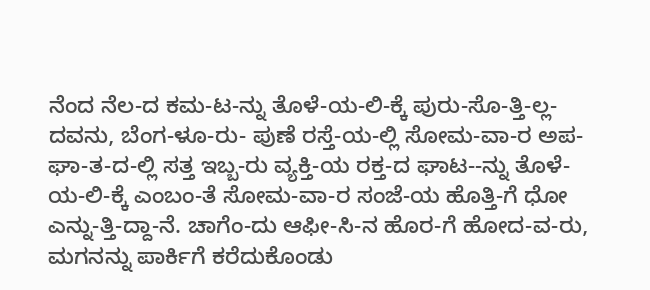ನೆಂದ ನೆಲ-ದ ಕಮ-ಟ-ನ್ನು ತೊಳೆ-ಯ-ಲಿ-ಕ್ಕೆ ಪುರು-ಸೊ-ತ್ತಿ-ಲ್ಲ-ದವನು, ಬೆಂಗ-ಳೂ-ರು- ಪುಣೆ ರಸ್ತೆ-ಯ-ಲ್ಲಿ ಸೋಮ-ವಾ-ರ ಅಪ-ಘಾ-ತ-ದ-ಲ್ಲಿ ಸತ್ತ ಇಬ್ಬ-ರು ವ್ಯಕ್ತಿ-ಯ ರಕ್ತ-ದ ಘಾಟ--ನ್ನು ತೊಳೆ-ಯ-ಲಿ-ಕ್ಕೆ ಎಂಬಂ-ತೆ ಸೋಮ-ವಾ-ರ ಸಂಜೆ-ಯ ಹೊತ್ತಿ-ಗೆ ಧೋ ಎನ್ನು-ತ್ತಿ-ದ್ದಾ-ನೆ. ಚಾಗೆಂ-ದು ಆಫೀ-ಸಿ-ನ ಹೊರ-ಗೆ ಹೋದ-ವ-ರು, ಮಗನನ್ನು ಪಾರ್ಕಿಗೆ ಕರೆದುಕೊಂಡು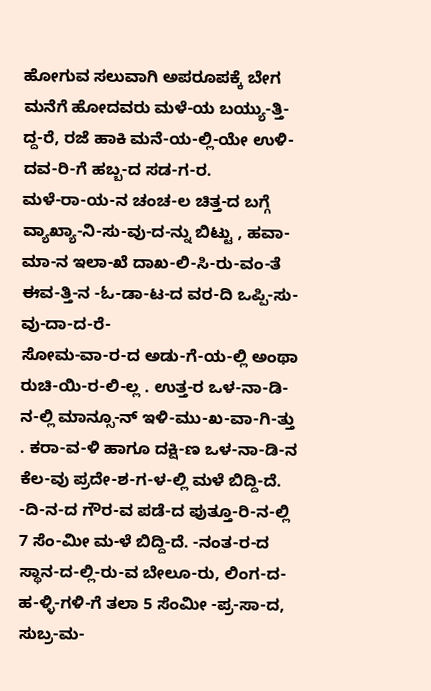ಹೋಗುವ ಸಲುವಾಗಿ ಅಪರೂಪಕ್ಕೆ ಬೇಗ ಮನೆಗೆ ಹೋದವರು ಮಳೆ-ಯ ಬಯ್ಯು-ತ್ತಿ-ದ್ದ-ರೆ, ರಜೆ ಹಾಕಿ ಮನೆ-ಯ-ಲ್ಲಿ-ಯೇ ಉಳಿ-ದವ-ರಿ-ಗೆ ಹಬ್ಬ-ದ ಸಡ-ಗ-ರ.
ಮಳೆ-ರಾ-ಯ-ನ ಚಂಚ-ಲ ಚಿತ್ತ-ದ ಬಗ್ಗೆ ವ್ಯಾಖ್ಯಾ-ನಿ-ಸು-ವು-ದ-ನ್ನು ಬಿಟ್ಟು , ಹವಾ-ಮಾ-ನ ಇಲಾ-ಖೆ ದಾಖ-ಲಿ-ಸಿ-ರು-ವಂ-ತೆ ಈವ-ತ್ತಿ-ನ -ಓ-ಡಾ-ಟ-ದ ವರ-ದಿ ಒಪ್ಪಿ-ಸು-ವು-ದಾ-ದ-ರೆ-
ಸೋಮ-ವಾ-ರ-ದ ಅಡು-ಗೆ-ಯ-ಲ್ಲಿ ಅಂಥಾ ರುಚಿ-ಯಿ-ರ-ಲಿ-ಲ್ಲ . ಉತ್ತ-ರ ಒಳ-ನಾ-ಡಿ-ನ-ಲ್ಲಿ ಮಾನ್ಸೂ-ನ್ ಇಳಿ-ಮು-ಖ-ವಾ-ಗಿ-ತ್ತು . ಕರಾ-ವ-ಳಿ ಹಾಗೂ ದಕ್ಷಿ-ಣ ಒಳ-ನಾ-ಡಿ-ನ ಕೆಲ-ವು ಪ್ರದೇ-ಶ-ಗ-ಳ-ಲ್ಲಿ ಮಳೆ ಬಿದ್ದಿ-ದೆ. -ದಿ-ನ-ದ ಗೌರ-ವ ಪಡೆ-ದ ಪುತ್ತೂ-ರಿ-ನ-ಲ್ಲಿ 7 ಸೆಂ-ಮೀ ಮ-ಳೆ ಬಿದ್ದಿ-ದೆ. -ನಂತ-ರ-ದ ಸ್ಥಾನ-ದ-ಲ್ಲಿ-ರು-ವ ಬೇಲೂ-ರು, ಲಿಂಗ-ದ-ಹ-ಳ್ಳಿ-ಗಳಿ-ಗೆ ತಲಾ 5 ಸೆಂಮೀ -ಪ್ರ-ಸಾ-ದ, ಸುಬ್ರ-ಮ-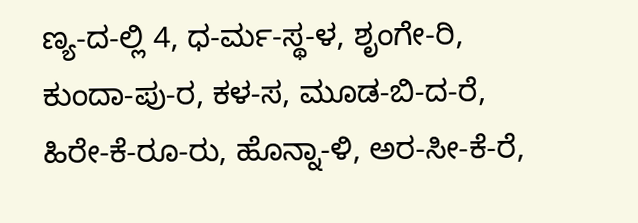ಣ್ಯ-ದ-ಲ್ಲಿ 4, ಧ-ರ್ಮ-ಸ್ಥ-ಳ, ಶೃಂಗೇ-ರಿ, ಕುಂದಾ-ಪು-ರ, ಕಳ-ಸ, ಮೂಡ-ಬಿ-ದ-ರೆ, ಹಿರೇ-ಕೆ-ರೂ-ರು, ಹೊನ್ನಾ-ಳಿ, ಅರ-ಸೀ-ಕೆ-ರೆ,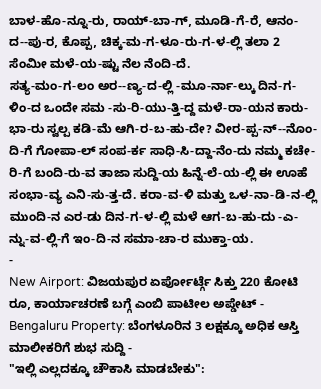ಬಾಳ-ಹೊ-ನ್ನೂ-ರು, ರಾಯ್-ಬಾ-ಗ್, ಮೂಡಿ-ಗೆ-ರೆ, ಆನಂ-ದ--ಪು-ರ, ಕೊಪ್ಪ, ಚಿಕ್ಕ-ಮ-ಗ-ಳೂ-ರು-ಗ-ಳ-ಲ್ಲಿ ತಲಾ 2 ಸೆಂಮೀ ಮಳೆ-ಯ-ಷ್ಟು ನೆಲ ನೆಂದಿ-ದೆ.
ಸತ್ಯ-ಮಂ-ಗ-ಲಂ ಅರ--ಣ್ಯ-ದ-ಲ್ಲಿ -ಮೂ-ರ್ನಾ-ಲ್ಕು ದಿನ-ಗ-ಳಿಂ-ದ ಒಂದೇ ಸಮ -ಸು-ರಿ-ಯು-ತ್ತಿ-ದ್ದ ಮಳೆ-ರಾ-ಯನ ಕಾರು-ಭಾ-ರು ಸ್ವಲ್ಪ ಕಡಿ-ಮೆ ಆಗಿ-ರ-ಬ-ಹು-ದೇ? ವೀರ-ಪ್ಪ-ನ್--ನೊಂ-ದಿ-ಗೆ ಗೋಪಾ-ಲ್ ಸಂಪ-ರ್ಕ ಸಾಧಿ-ಸಿ-ದ್ದಾ-ನೆಂ-ದು ನಮ್ಮ ಕಚೇ-ರಿ-ಗೆ ಬಂದಿ-ರು-ವ ತಾಜಾ ಸುದ್ದಿ-ಯ ಹಿನ್ನೆ-ಲೆ-ಯ-ಲ್ಲಿ ಈ ಊಹೆ ಸಂಭಾ-ವ್ಯ ಎನಿ-ಸು-ತ್ತ-ದೆ. ಕರಾ-ವ-ಳಿ ಮತ್ತು ಒಳ-ನಾ-ಡಿ-ನ-ಲ್ಲಿ ಮುಂದಿ-ನ ಎರ-ಡು ದಿನ-ಗ-ಳ-ಲ್ಲಿ ಮಳೆ ಆಗ-ಬ-ಹು-ದು -ಎ-ನ್ನು-ವ-ಲ್ಲಿ-ಗೆ ಇಂ-ದಿ-ನ ಸಮಾ-ಚಾ-ರ ಮುಕ್ತಾ-ಯ.
-
New Airport: ವಿಜಯಪುರ ಏರ್ಪೋರ್ಟ್ಗೆ ಸಿಕ್ತು 220 ಕೋಟಿ ರೂ, ಕಾರ್ಯಾಚರಣೆ ಬಗ್ಗೆ ಎಂಬಿ ಪಾಟೀಲ ಅಪ್ಡೇಟ್ -
Bengaluru Property: ಬೆಂಗಳೂರಿನ 3 ಲಕ್ಷಕ್ಕೂ ಅಧಿಕ ಆಸ್ತಿ ಮಾಲೀಕರಿಗೆ ಶುಭ ಸುದ್ದಿ -
"ಇಲ್ಲಿ ಎಲ್ಲದಕ್ಕೂ ಚೌಕಾಸಿ ಮಾಡಬೇಕು":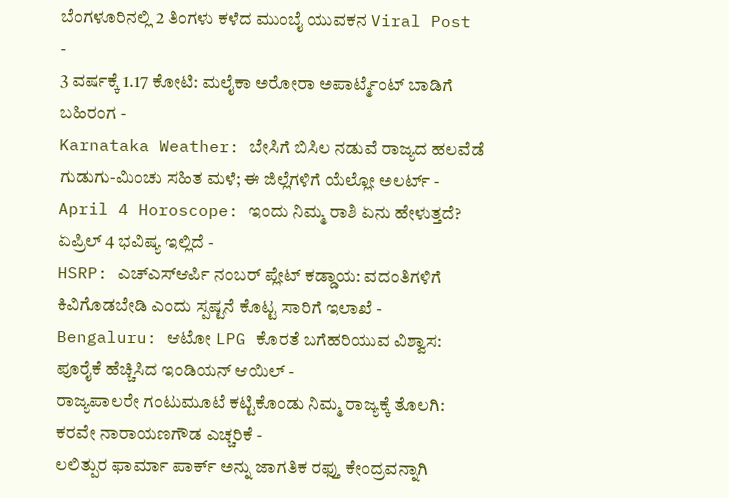ಬೆಂಗಳೂರಿನಲ್ಲಿ 2 ತಿಂಗಳು ಕಳೆದ ಮುಂಬೈ ಯುವಕನ Viral Post -
3 ವರ್ಷಕ್ಕೆ 1.17 ಕೋಟಿ: ಮಲೈಕಾ ಅರೋರಾ ಅಪಾರ್ಟ್ಮೆಂಟ್ ಬಾಡಿಗೆ ಬಹಿರಂಗ -
Karnataka Weather: ಬೇಸಿಗೆ ಬಿಸಿಲ ನಡುವೆ ರಾಜ್ಯದ ಹಲವೆಡೆ ಗುಡುಗು-ಮಿಂಚು ಸಹಿತ ಮಳೆ; ಈ ಜಿಲ್ಲೆಗಳಿಗೆ ಯೆಲ್ಲೋ ಅಲರ್ಟ್ -
April 4 Horoscope: ಇಂದು ನಿಮ್ಮ ರಾಶಿ ಏನು ಹೇಳುತ್ತದೆ? ಏಪ್ರಿಲ್ 4 ಭವಿಷ್ಯ ಇಲ್ಲಿದೆ -
HSRP: ಎಚ್ಎಸ್ಆರ್ಪಿ ನಂಬರ್ ಪ್ಲೇಟ್ ಕಡ್ಡಾಯ: ವದಂತಿಗಳಿಗೆ ಕಿವಿಗೊಡಬೇಡಿ ಎಂದು ಸ್ಪಷ್ಟನೆ ಕೊಟ್ಟ ಸಾರಿಗೆ ಇಲಾಖೆ -
Bengaluru: ಆಟೋ LPG ಕೊರತೆ ಬಗೆಹರಿಯುವ ವಿಶ್ವಾಸ: ಪೂರೈಕೆ ಹೆಚ್ಚಿಸಿದ ಇಂಡಿಯನ್ ಆಯಿಲ್ -
ರಾಜ್ಯಪಾಲರೇ ಗಂಟುಮೂಟೆ ಕಟ್ಟಿಕೊಂಡು ನಿಮ್ಮ ರಾಜ್ಯಕ್ಕೆ ತೊಲಗಿ: ಕರವೇ ನಾರಾಯಣಗೌಡ ಎಚ್ಚರಿಕೆ -
ಲಲಿತ್ಪುರ ಫಾರ್ಮಾ ಪಾರ್ಕ್ ಅನ್ನು ಜಾಗತಿಕ ರಫ್ತು ಕೇಂದ್ರವನ್ನಾಗಿ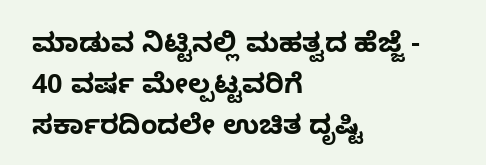ಮಾಡುವ ನಿಟ್ಟಿನಲ್ಲಿ ಮಹತ್ವದ ಹೆಜ್ಜೆ -
40 ವರ್ಷ ಮೇಲ್ಪಟ್ಟವರಿಗೆ ಸರ್ಕಾರದಿಂದಲೇ ಉಚಿತ ದೃಷ್ಟಿ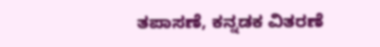ತಪಾಸಣೆ, ಕನ್ನಡಕ ವಿತರಣೆ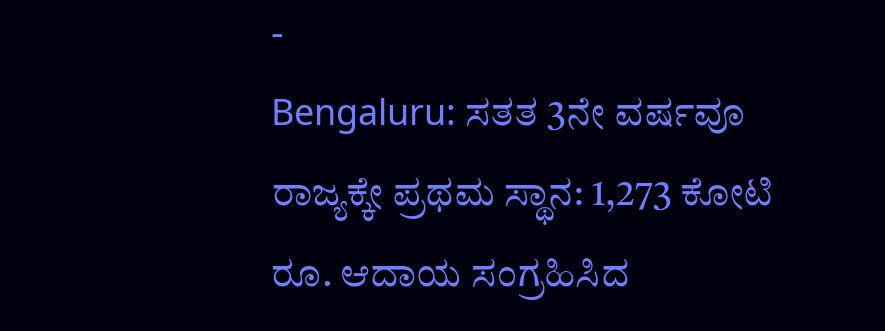-
Bengaluru: ಸತತ 3ನೇ ವರ್ಷವೂ ರಾಜ್ಯಕ್ಕೇ ಪ್ರಥಮ ಸ್ಥಾನ: 1,273 ಕೋಟಿ ರೂ. ಆದಾಯ ಸಂಗ್ರಹಿಸಿದ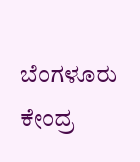ಬೆಂಗಳೂರು ಕೇಂದ್ರ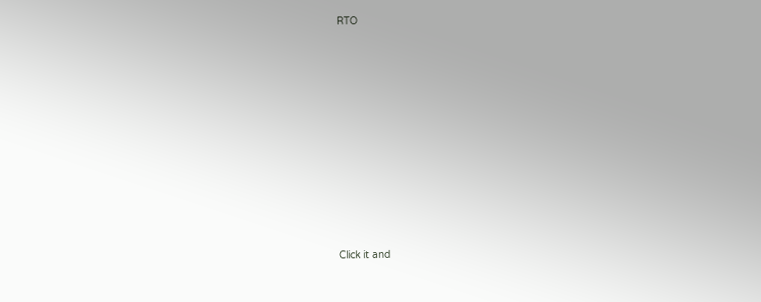RTO












Click it and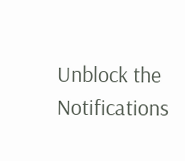Unblock the Notifications